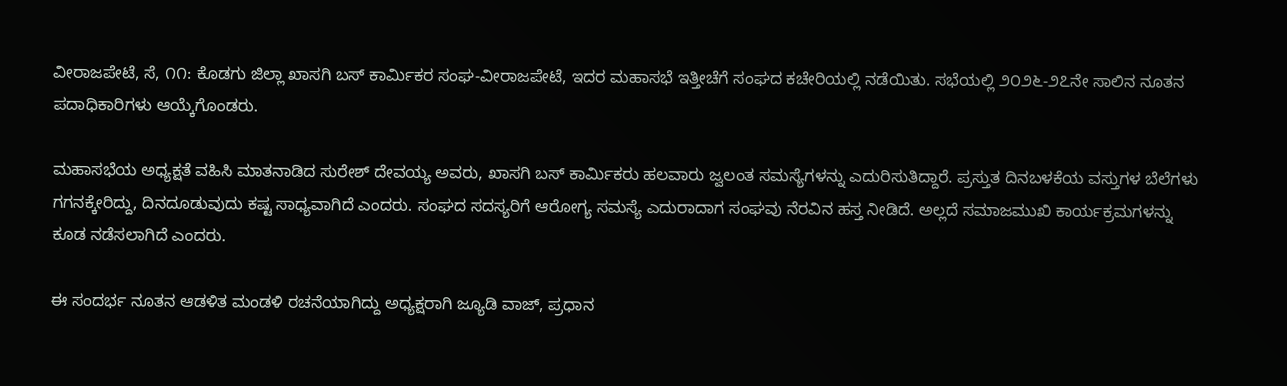ವೀರಾಜಪೇಟೆ, ಸೆ, ೧೧: ಕೊಡಗು ಜಿಲ್ಲಾ ಖಾಸಗಿ ಬಸ್ ಕಾರ್ಮಿಕರ ಸಂಘ-ವೀರಾಜಪೇಟೆ, ಇದರ ಮಹಾಸಭೆ ಇತ್ತೀಚೆಗೆ ಸಂಘದ ಕಚೇರಿಯಲ್ಲಿ ನಡೆಯಿತು. ಸಭೆಯಲ್ಲಿ ೨೦೨೬-೨೭ನೇ ಸಾಲಿನ ನೂತನ ಪದಾಧಿಕಾರಿಗಳು ಆಯ್ಕೆಗೊಂಡರು.

ಮಹಾಸಭೆಯ ಅಧ್ಯಕ್ಷತೆ ವಹಿಸಿ ಮಾತನಾಡಿದ ಸುರೇಶ್ ದೇವಯ್ಯ ಅವರು, ಖಾಸಗಿ ಬಸ್ ಕಾರ್ಮಿಕರು ಹಲವಾರು ಜ್ವಲಂತ ಸಮಸ್ಯೆಗಳನ್ನು ಎದುರಿಸುತಿದ್ದಾರೆ. ಪ್ರಸ್ತುತ ದಿನಬಳಕೆಯ ವಸ್ತುಗಳ ಬೆಲೆಗಳು ಗಗನಕ್ಕೇರಿದ್ದು, ದಿನದೂಡುವುದು ಕಷ್ಟ ಸಾಧ್ಯವಾಗಿದೆ ಎಂದರು. ಸಂಘದ ಸದಸ್ಯರಿಗೆ ಆರೋಗ್ಯ ಸಮಸ್ಯೆ ಎದುರಾದಾಗ ಸಂಘವು ನೆರವಿನ ಹಸ್ತ ನೀಡಿದೆ. ಅಲ್ಲದೆ ಸಮಾಜಮುಖಿ ಕಾರ್ಯಕ್ರಮಗಳನ್ನು ಕೂಡ ನಡೆಸಲಾಗಿದೆ ಎಂದರು.

ಈ ಸಂದರ್ಭ ನೂತನ ಆಡಳಿತ ಮಂಡಳಿ ರಚನೆಯಾಗಿದ್ದು ಅಧ್ಯಕ್ಷರಾಗಿ ಜ್ಯೂಡಿ ವಾಜ್, ಪ್ರಧಾನ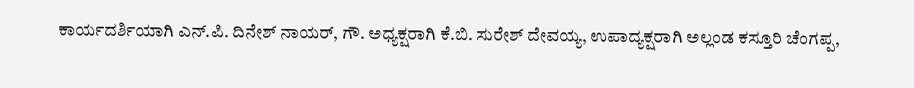ಕಾರ್ಯದರ್ಶಿಯಾಗಿ ಎನ್.ಪಿ. ದಿನೇಶ್ ನಾಯರ್, ಗೌ. ಅಧ್ಯಕ್ಷರಾಗಿ ಕೆ.ಬಿ. ಸುರೇಶ್ ದೇವಯ್ಯ, ಉಪಾದ್ಯಕ್ಷರಾಗಿ ಅಲ್ಲಂಡ ಕಸ್ತೂರಿ ಚೆಂಗಪ್ಪ,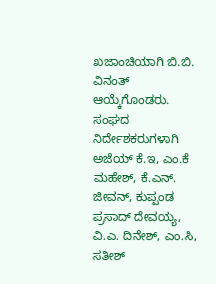ಖಜಾಂಚಿಯಾಗಿ ಬಿ.ಬಿ. ವಿನಂತ್ ಆಯ್ಕೆಗೊಂಡರು. ಸಂಘದ ನಿರ್ದೇಶಕರುಗಳಾಗಿ ಅಜೆಯ್ ಕೆ.ಇ, ಎಂ.ಕೆ ಮಹೇಶ್, ಕೆ.ಎನ್. ಜೀವನ್, ಕುಪ್ಪಂಡ ಪ್ರಸಾದ್ ದೇವಯ್ಯ, ವಿ.ಎ. ದಿನೇಶ್, ಎಂ.ಸಿ, ಸತೀಶ್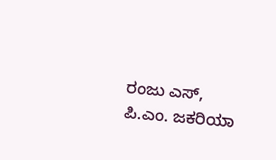ರಂಜು ಎಸ್, ಪಿ.ಎಂ. ಜಕರಿಯಾ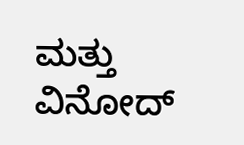ಮತ್ತು ವಿನೋದ್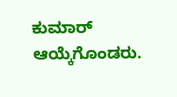ಕುಮಾರ್ ಆಯ್ಕೆಗೊಂಡರು.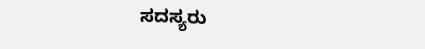ಸದಸ್ಯರು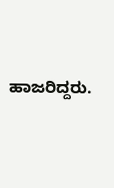ಹಾಜರಿದ್ದರು.